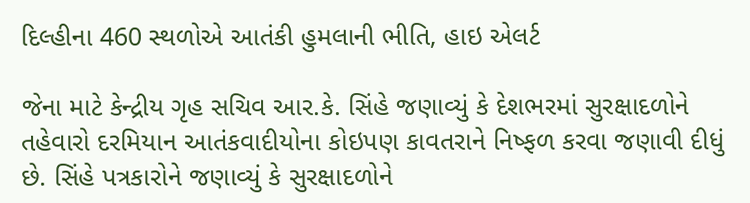દિલ્હીના 460 સ્થળોએ આતંકી હુમલાની ભીતિ, હાઇ એલર્ટ

જેના માટે કેન્દ્રીય ગૃહ સચિવ આર.કે. સિંહે જણાવ્યું કે દેશભરમાં સુરક્ષાદળોને તહેવારો દરમિયાન આતંકવાદીયોના કોઇપણ કાવતરાને નિષ્ફળ કરવા જણાવી દીધું છે. સિંહે પત્રકારોને જણાવ્યું કે સુરક્ષાદળોને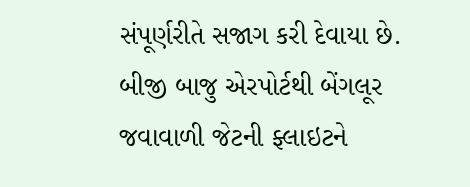સંપૂર્ણરીતે સજાગ કરી દેવાયા છે.
બીજી બાજુ એરપોર્ટથી બેંગલૂર જવાવાળી જેટની ફ્લાઇટને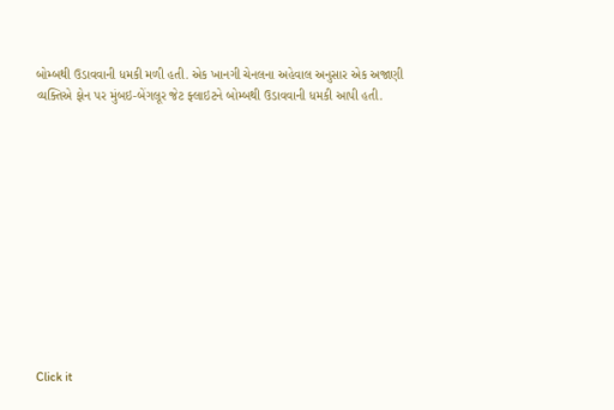બોમ્બથી ઉડાવવાની ધમકી મળી હતી. એક ખાનગી ચેનલના અહેવાલ અનુસાર એક અજાણી વ્યક્તિએ ફોન પર મુંબઇ-બેંગલૂર જેટ ફ્લાઇટને બોમ્બથી ઉડાવવાની ધમકી આપી હતી.












Click it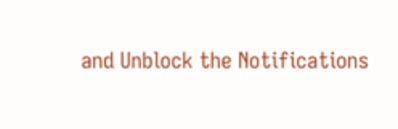and Unblock the Notifications